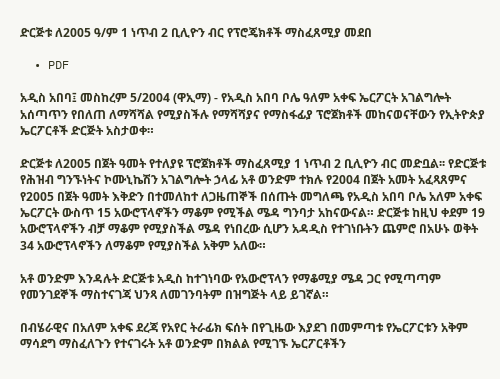ድርጅቱ ለ2005 ዓ/ም 1 ነጥብ 2 ቢሊዮን ብር የፕሮጄክቶች ማስፈጸሚያ መደበ

  • PDF

አዲስ አበባ፤ መስከረም 5/2004 (ዋኢማ) - የአዲስ አበባ ቦሌ ዓለም አቀፍ ኤርፖርት አገልግሎት አሰጣጥን የበለጠ ለማሻሻል የሚያስችሉ የማሻሻያና የማስፋፊያ ፕሮጀክቶች መከናወናቸውን የኢትዮጵያ ኤርፖርቶች ድርጅት አስታወቀ።

ድርጅቱ ለ2005 በጀት ዓመት የተለያዩ ፕሮጀክቶች ማስፈጸሚያ 1 ነጥብ 2 ቢሊዮን ብር መድቧል፡፡ የድርጅቱ የሕዝብ ግንኙነትና ኮሙኒኬሽን አገልግሎት ኃላፊ አቶ ወንድም ተክሉ የ2004 በጀት አመት አፈጻጸምና የ2005 በጀት ዓመት እቅድን በተመለከተ ለጋዜጠኞች በሰጡት መግለጫ የአዲስ አበባ ቦሌ አለም አቀፍ ኤርፖርት ውስጥ 15 አውሮፕላኖችን ማቆም የሚችል ሜዳ ግንባታ አከናውናል። ድርጅቱ ከዚህ ቀደም 19 አውሮፕላኖችን ብቻ ማቆም የሚያስችል ሜዳ የነበረው ሲሆን አዳዲስ የተገነቡትን ጨምሮ በአሁኑ ወቅት 34 አውሮፕላኖችን ለማቆም የሚያስችል አቅም አለው።

አቶ ወንድም እንዳሉት ድርጅቱ አዲስ ከተገነባው የአውሮፕላን የማቆሚያ ሜዳ ጋር የሚጣጣም የመንገደኞች ማስተናገጃ ህንጻ ለመገንባትም በዝግጅት ላይ ይገኛል።

በብሄራዊና በአለም አቀፍ ደረጃ የአየር ትራፊክ ፍሰት በየጊዜው እያደገ በመምጣቱ የኤርፖርቱን አቅም ማሳደግ ማስፈለጉን የተናገሩት አቶ ወንድም በክልል የሚገኙ ኤርፖርቶችን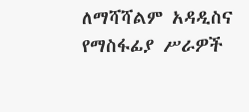ለማሻሻልም አዳዲስና የማስፋፊያ ሥራዎች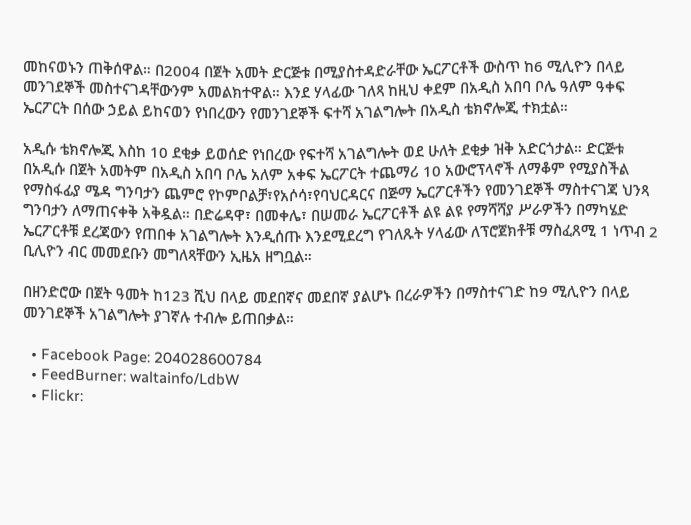መከናወኑን ጠቅሰዋል። በ2004 በጀት አመት ድርጅቱ በሚያስተዳድራቸው ኤርፖርቶች ውስጥ ከ6 ሚሊዮን በላይ መንገደኞች መስተናገዳቸውንም አመልክተዋል። እንደ ሃላፊው ገለጻ ከዚህ ቀደም በአዲስ አበባ ቦሌ ዓለም ዓቀፍ ኤርፖርት በሰው ኃይል ይከናወን የነበረውን የመንገደኞች ፍተሻ አገልግሎት በአዲስ ቴክኖሎጂ ተክቷል።

አዲሱ ቴክኖሎጂ እስከ 10 ደቂቃ ይወሰድ የነበረው የፍተሻ አገልግሎት ወደ ሁለት ደቂቃ ዝቅ አድርጎታል። ድርጅቱ በአዲሱ በጀት አመትም በአዲስ አበባ ቦሌ አለም አቀፍ ኤርፖርት ተጨማሪ 10 አውሮፕላኖች ለማቆም የሚያስችል የማስፋፊያ ሜዳ ግንባታን ጨምሮ የኮምቦልቻ፣የአሶሳ፣የባህርዳርና በጅማ ኤርፖርቶችን የመንገደኞች ማስተናገጃ ህንጻ ግንባታን ለማጠናቀቅ አቅዷል። በድሬዳዋ፣ በመቀሌ፣ በሠመራ ኤርፖርቶች ልዩ ልዩ የማሻሻያ ሥራዎችን በማካሄድ ኤርፖርቶቹ ደረጃውን የጠበቀ አገልግሎት እንዲሰጡ እንደሚደረግ የገለጹት ሃላፊው ለፕሮጀክቶቹ ማስፈጸሚ 1 ነጥብ 2 ቢሊዮን ብር መመደቡን መግለጻቸውን ኢዜአ ዘግቧል።

በዘንድሮው በጀት ዓመት ከ123 ሺህ በላይ መደበኛና መደበኛ ያልሆኑ በረራዎችን በማስተናገድ ከ9 ሚሊዮን በላይ መንገደኞች አገልግሎት ያገኛሉ ተብሎ ይጠበቃል።

  • Facebook Page: 204028600784
  • FeedBurner: waltainfo/LdbW
  • Flickr: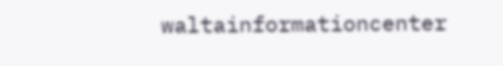waltainformationcenter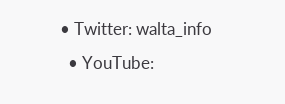• Twitter: walta_info
  • YouTube: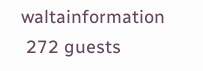waltainformation
 272 guests